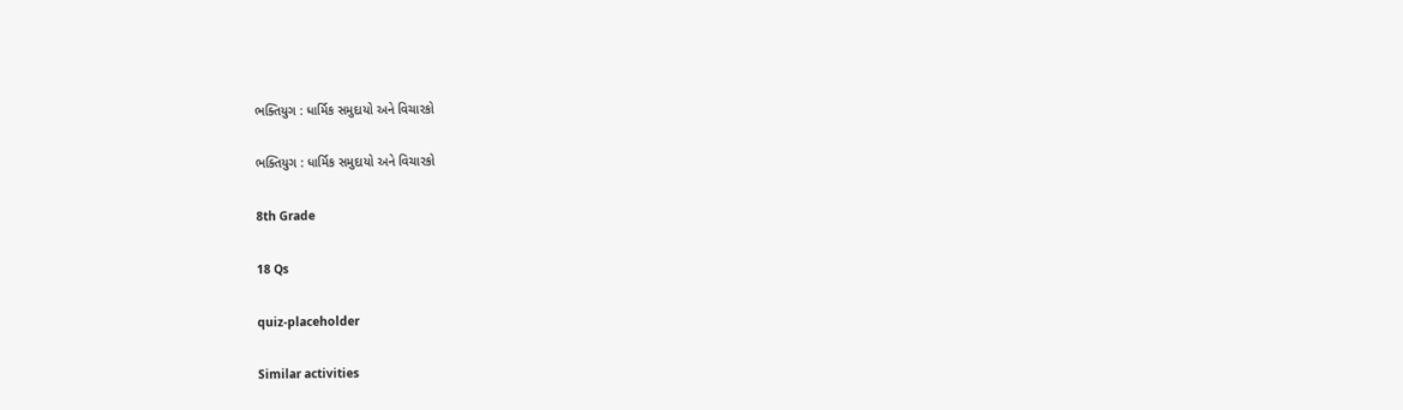ભક્તિયુગ : ધાર્મિક સમુદાયો અને વિચારકો

ભક્તિયુગ : ધાર્મિક સમુદાયો અને વિચારકો

8th Grade

18 Qs

quiz-placeholder

Similar activities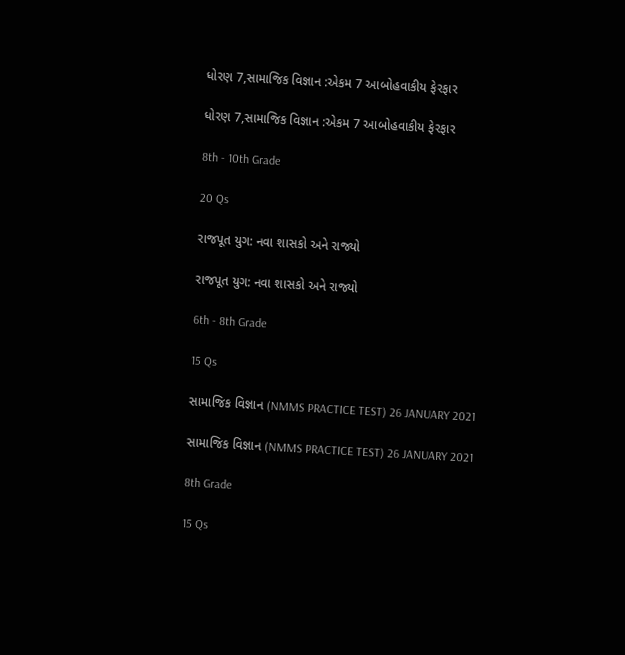ધોરણ 7,સામાજિક વિજ્ઞાન :એકમ 7 આબોહવાકીય ફેરફાર

ધોરણ 7,સામાજિક વિજ્ઞાન :એકમ 7 આબોહવાકીય ફેરફાર

8th - 10th Grade

20 Qs

રાજપૂત યુગ: નવા શાસકો અને રાજ્યો

રાજપૂત યુગ: નવા શાસકો અને રાજ્યો

6th - 8th Grade

15 Qs

સામાજિક વિજ્ઞાન (NMMS PRACTICE TEST) 26 JANUARY 2021

સામાજિક વિજ્ઞાન (NMMS PRACTICE TEST) 26 JANUARY 2021

8th Grade

15 Qs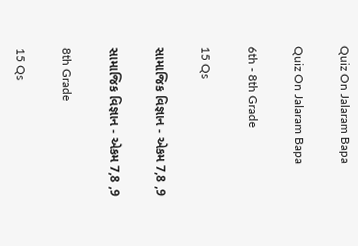Quiz On Jalaram Bapa

Quiz On Jalaram Bapa

6th - 8th Grade

15 Qs

સામાજિક વિજ્ઞાન - એકમ 7,8 ,9

સામાજિક વિજ્ઞાન - એકમ 7,8 ,9

8th Grade

15 Qs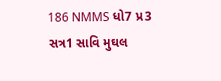186 NMMS ધો7 પ્ર3 સત્ર1 સાવિ મુઘલ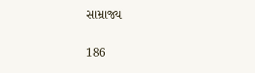સામ્રાજ્ય

186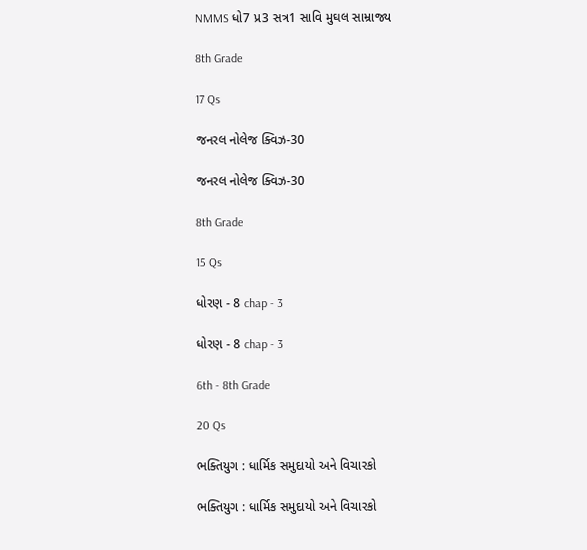NMMS ધો7 પ્ર3 સત્ર1 સાવિ મુઘલ સામ્રાજ્ય

8th Grade

17 Qs

જનરલ નોલેજ ક્વિઝ-30

જનરલ નોલેજ ક્વિઝ-30

8th Grade

15 Qs

ધોરણ - 8 chap - 3

ધોરણ - 8 chap - 3

6th - 8th Grade

20 Qs

ભક્તિયુગ : ધાર્મિક સમુદાયો અને વિચારકો

ભક્તિયુગ : ધાર્મિક સમુદાયો અને વિચારકો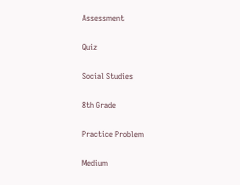Assessment

Quiz

Social Studies

8th Grade

Practice Problem

Medium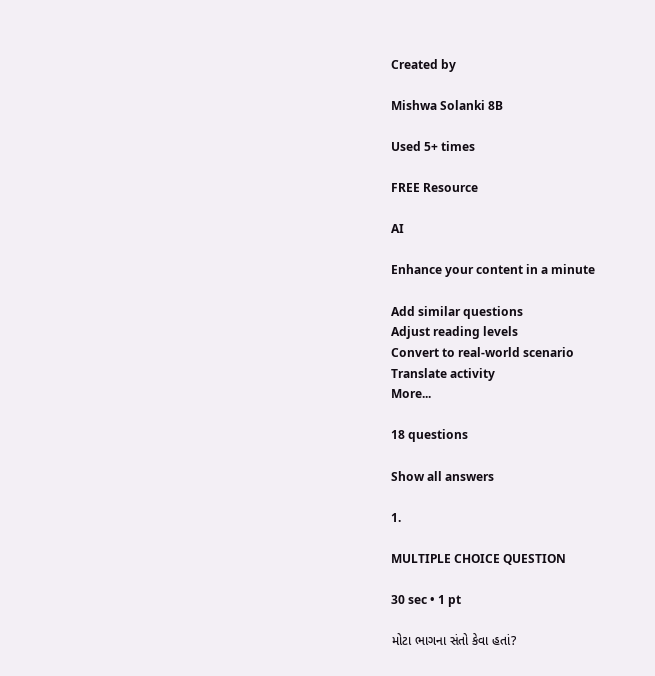Created by

Mishwa Solanki 8B

Used 5+ times

FREE Resource

AI

Enhance your content in a minute

Add similar questions
Adjust reading levels
Convert to real-world scenario
Translate activity
More...

18 questions

Show all answers

1.

MULTIPLE CHOICE QUESTION

30 sec • 1 pt

મોટા ભાગના સંતો કેવા હતાં?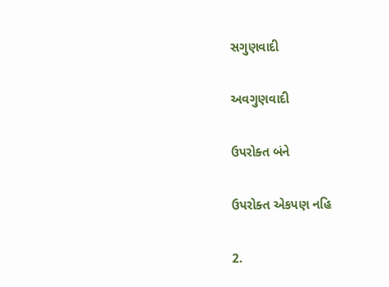સગુણવાદી

અવગુણવાદી

ઉપરોક્ત બંને

ઉપરોક્ત એકપણ નહિ

2.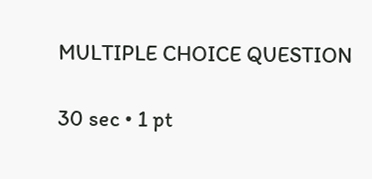MULTIPLE CHOICE QUESTION

30 sec • 1 pt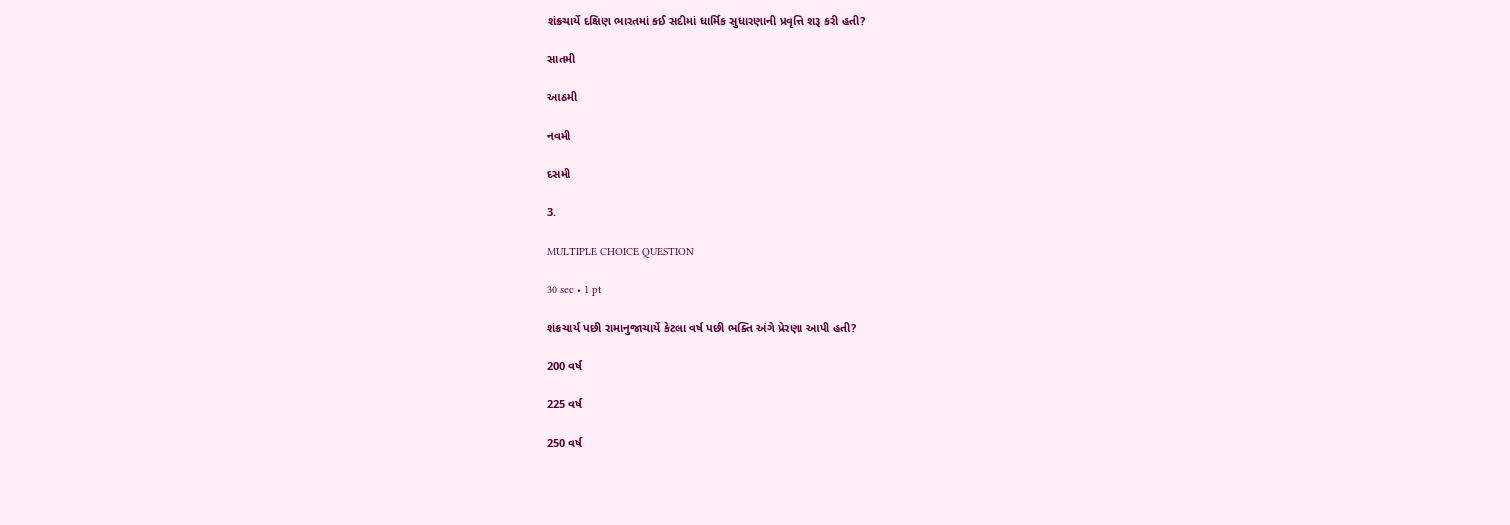શંક્રચાર્યે દક્ષિણ ભારતમાં કઈ સદીમાં ધાર્મિક સુધારણાની પ્રવૃત્તિ શરૂ કરી હતી?

સાતમી

આઠમી

નવમી

દસમી

3.

MULTIPLE CHOICE QUESTION

30 sec • 1 pt

શંક્રચાર્ય પછી રામાનુજાચાર્યે કેટલા વર્ષ પછી ભક્તિ અંગે પ્રેરણા આપી હતી?

200 વર્ષ

225 વર્ષ

250 વર્ષ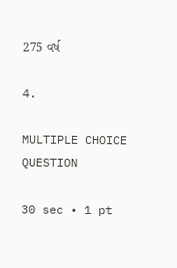275 વર્ષ

4.

MULTIPLE CHOICE QUESTION

30 sec • 1 pt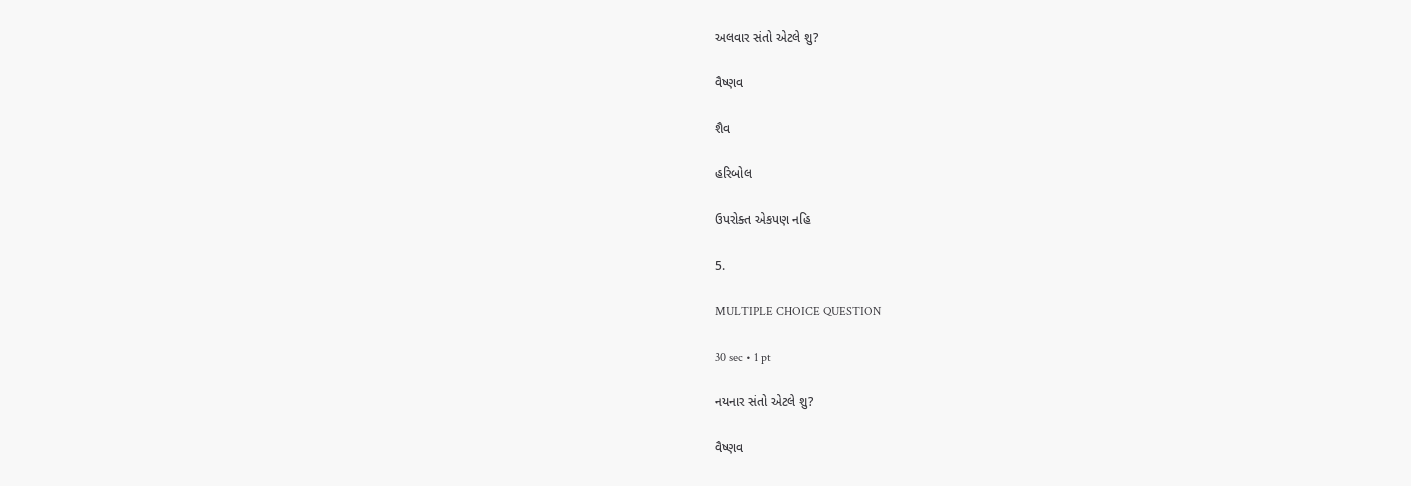અલવાર સંતો એટલે શુ?

વૈષ્ણવ

શૈવ

હરિબોલ

ઉપરોક્ત એકપણ નહિ

5.

MULTIPLE CHOICE QUESTION

30 sec • 1 pt

નયનાર સંતો એટલે શુ?

વૈષ્ણવ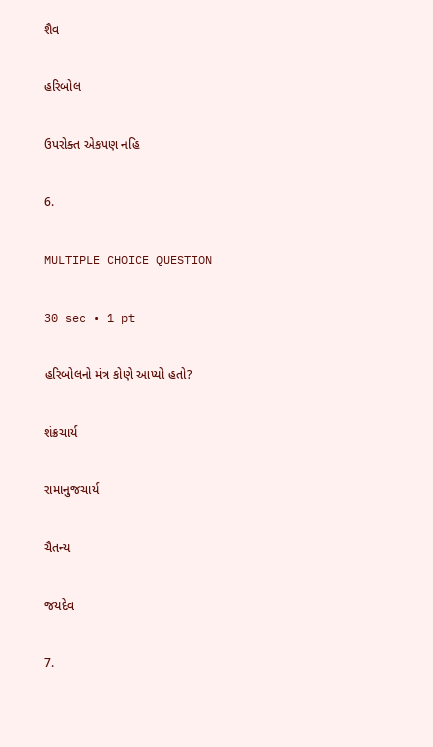શૈવ

હરિબોલ

ઉપરોક્ત એકપણ નહિ

6.

MULTIPLE CHOICE QUESTION

30 sec • 1 pt

હરિબોલનો મંત્ર કોણે આપ્યો હતો?

શંક્રચાર્ય

રામાનુજચાર્ય

ચૈતન્ય

જયદેવ

7.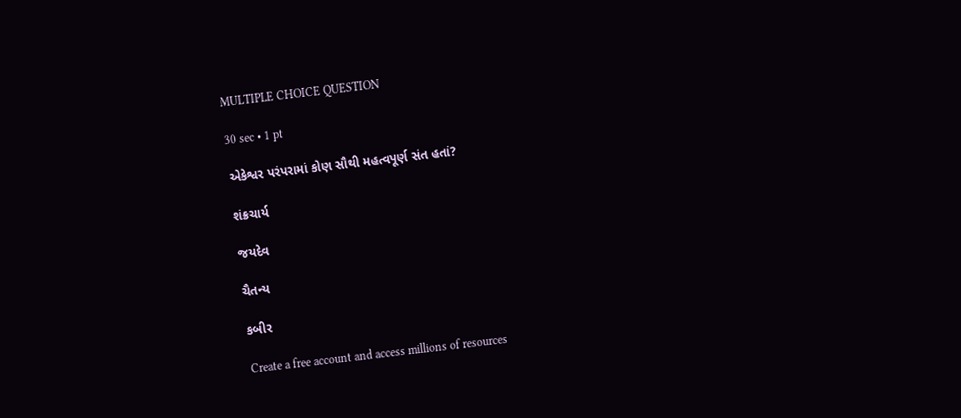MULTIPLE CHOICE QUESTION

30 sec • 1 pt

એકેશ્વર પરંપરામાં કોણ સૌથી મહત્વપૂર્ણ સંત હતાં?

શંક્રચાર્ય

જયદેવ

ચૈતન્ય

કબીર

Create a free account and access millions of resources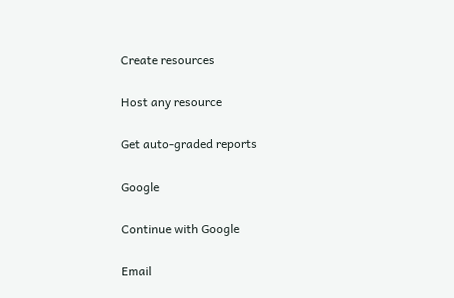Create resources

Host any resource

Get auto-graded reports

Google

Continue with Google

Email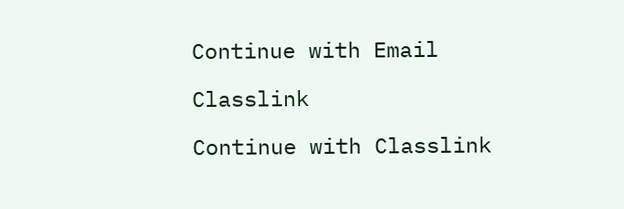Continue with Email

Classlink

Continue with Classlink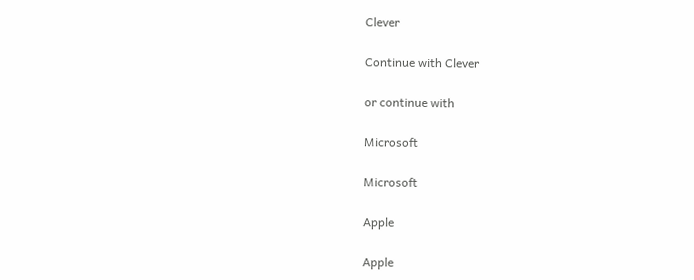Clever

Continue with Clever

or continue with

Microsoft

Microsoft

Apple

Apple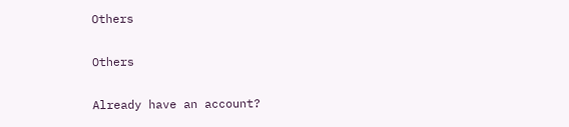Others

Others

Already have an account?